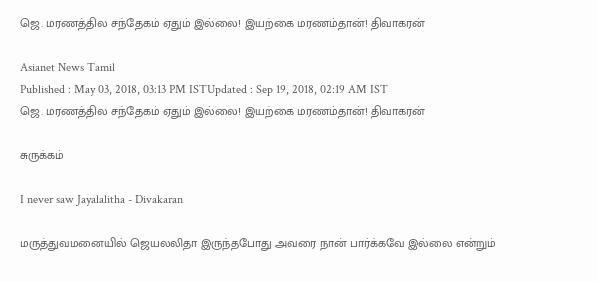ஜெ. மரணத்தில சந்தேகம் ஏதும் இல்லை! இயற்கை மரணம்தான்! திவாகரன்

Asianet News Tamil
Published : May 03, 2018, 03:13 PM ISTUpdated : Sep 19, 2018, 02:19 AM IST
ஜெ. மரணத்தில சந்தேகம் ஏதும் இல்லை! இயற்கை மரணம்தான்! திவாகரன்

சுருக்கம்

I never saw Jayalalitha - Divakaran

மருத்துவமனையில் ஜெயலலிதா இருந்தபோது அவரை நான் பார்க்கவே இல்லை என்றும்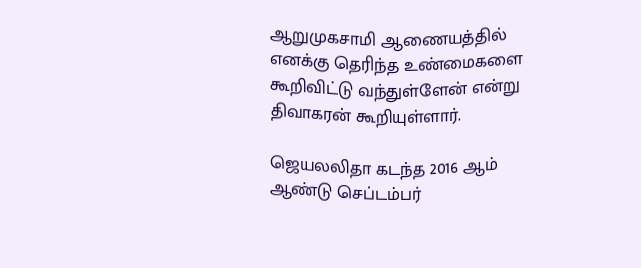ஆறுமுகசாமி ஆணையத்தில் எனக்கு தெரிந்த உண்மைகளை கூறிவிட்டு வந்துள்ளேன் என்று திவாகரன் கூறியுள்ளார்.

ஜெயலலிதா கடந்த 2016 ஆம் ஆண்டு செப்டம்பர்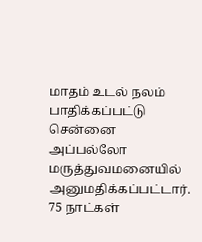மாதம் உடல் நலம் பாதிக்கப்பட்டு சென்னை அப்பல்லோ மருத்துவமனையில் அனுமதிக்கப்பட்டார். 75 நாட்கள்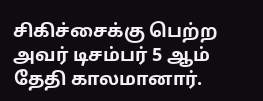சிகிச்சைக்கு பெற்ற அவர் டிசம்பர் 5 ஆம் தேதி காலமானார்.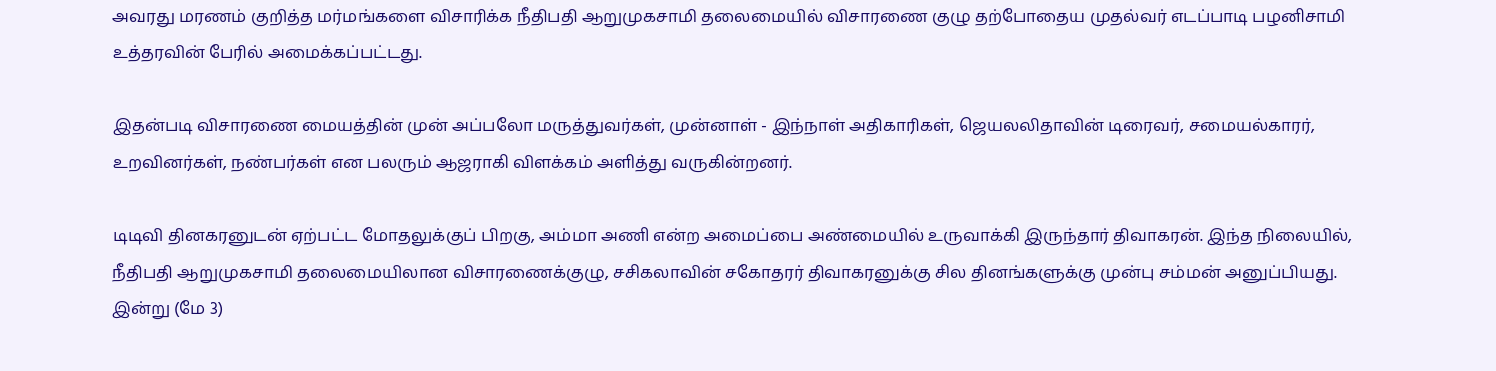அவரது மரணம் குறித்த மர்மங்களை விசாரிக்க நீதிபதி ஆறுமுகசாமி தலைமையில் விசாரணை குழு தற்போதைய முதல்வர் எடப்பாடி பழனிசாமி உத்தரவின் பேரில் அமைக்கப்பட்டது.

இதன்படி விசாரணை மையத்தின் முன் அப்பலோ மருத்துவர்கள், முன்னாள் - இந்நாள் அதிகாரிகள், ஜெயலலிதாவின் டிரைவர், சமையல்காரர், உறவினர்கள், நண்பர்கள் என பலரும் ஆஜராகி விளக்கம் அளித்து வருகின்றனர்.

டிடிவி தினகரனுடன் ஏற்பட்ட மோதலுக்குப் பிறகு, அம்மா அணி என்ற அமைப்பை அண்மையில் உருவாக்கி இருந்தார் திவாகரன். இந்த நிலையில், நீதிபதி ஆறுமுகசாமி தலைமையிலான விசாரணைக்குழு, சசிகலாவின் சகோதரர் திவாகரனுக்கு சில தினங்களுக்கு முன்பு சம்மன் அனுப்பியது. இன்று (மே 3)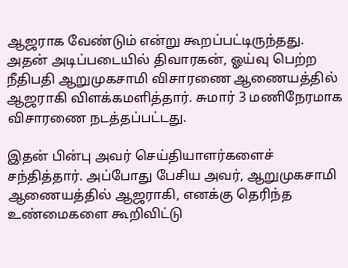ஆஜராக வேண்டும் என்று கூறப்பட்டிருந்தது. அதன் அடிப்படையில் திவாரகன், ஓய்வு பெற்ற நீதிபதி ஆறுமுகசாமி விசாரணை ஆணையத்தில் ஆஜராகி விளக்கமளித்தார். சுமார் 3 மணிநேரமாக விசாரணை நடத்தப்பட்டது.

இதன் பின்பு அவர் செய்தியாளர்களைச் சந்தித்தார். அப்போது பேசிய அவர், ஆறுமுகசாமி ஆணையத்தில் ஆஜராகி, எனக்கு தெரிந்த உண்மைகளை கூறிவிட்டு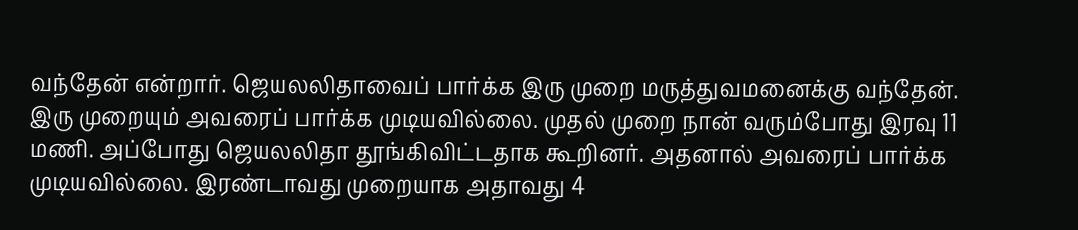வந்தேன் என்றார். ஜெயலலிதாவைப் பார்க்க இரு முறை மருத்துவமனைக்கு வந்தேன். இரு முறையும் அவரைப் பார்க்க முடியவில்லை. முதல் முறை நான் வரும்போது இரவு 11 மணி. அப்போது ஜெயலலிதா தூங்கிவிட்டதாக கூறினர். அதனால் அவரைப் பார்க்க முடியவில்லை. இரண்டாவது முறையாக அதாவது 4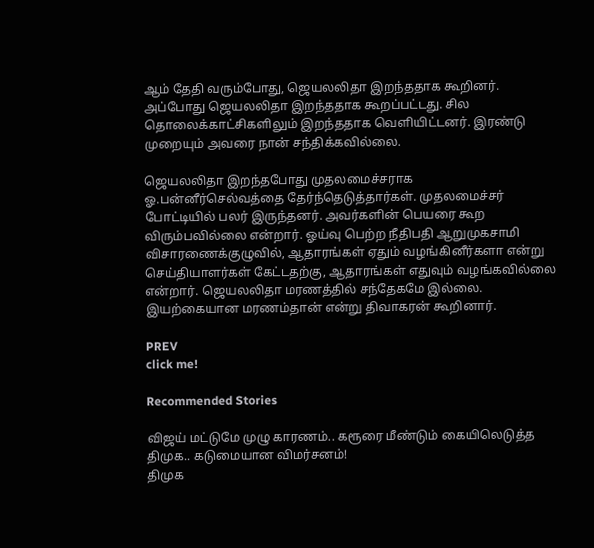ஆம் தேதி வரும்போது, ஜெயலலிதா இறந்ததாக கூறினர். அப்போது ஜெயலலிதா இறந்ததாக கூறப்பட்டது. சில தொலைக்காட்சிகளிலும் இறந்ததாக வெளியிட்டனர். இரண்டு முறையும் அவரை நான் சந்திக்கவில்லை.

ஜெயலலிதா இறந்தபோது முதலமைச்சராக ஓ.பன்னீர்செல்வத்தை தேர்ந்தெடுத்தார்கள். முதலமைச்சர் போட்டியில் பலர் இருந்தனர். அவர்களின் பெயரை கூற விரும்பவில்லை என்றார். ஓய்வு பெற்ற நீதிபதி ஆறுமுகசாமி விசாரணைக்குழுவில், ஆதாரங்கள் ஏதும் வழங்கினீர்களா என்று செய்தியாளர்கள் கேட்டதற்கு, ஆதாரங்கள் எதுவும் வழங்கவில்லை என்றார். ஜெயலலிதா மரணத்தில் சந்தேகமே இல்லை. இயற்கையான மரணம்தான் என்று திவாகரன் கூறினார்.

PREV
click me!

Recommended Stories

விஜய் மட்டுமே முழு காரணம்.. கரூரை மீண்டும் கையிலெடுத்த திமுக.. கடுமையான விமர்சனம்!
திமுக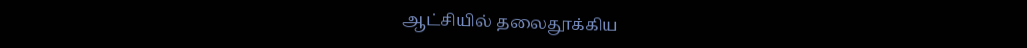ஆட்சியில் தலைதூக்கிய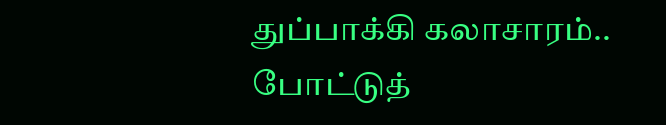துப்பாக்கி கலாசாரம்.. போட்டுத்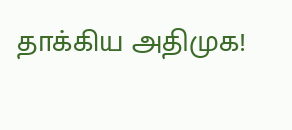தாக்கிய அதிமுக!